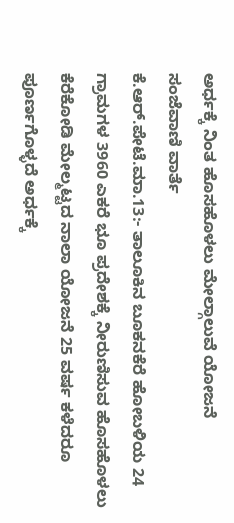ಅರ್ಧಕ್ಕೆ ನಿಂತ ಹೊಸಹೊಳಲು ಮೇಲ್ಗಾಲುವೆ ಯೋಜನೆ
ಸಂಜೆವಾಣಿ ವಾರ್ತೆ
ಕೆ.ಆರ್.ಪೇಟೆ.ಮಾ.13:- ತಾಲೂಕಿನ ಬೂಕನಕೆರೆ ಹೋಬಳಿಯ 24 ಗ್ರಾಮಗಳ 3960 ಎಕರೆ ಭೂ ಪ್ರದೇಶಕ್ಕೆ ನೀರುಣಿಸುವ ಹೊಸಹೊಳಲು ಕೆರೆಕೋಡಿ ಮೇಲ್ಮಟ್ಟದ ನಾಲಾ ಯೋಜನೆ 25 ವರ್ಷ ಕಳೆದರೂ ಪೂರ್ಣಗೊಳ್ಳದೆ ಅರ್ಧಕ್ಕೆ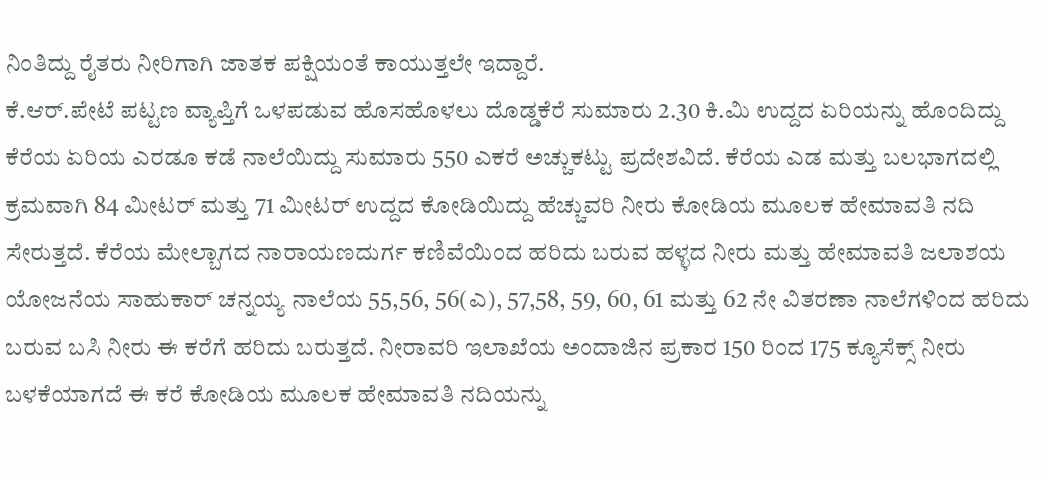ನಿಂತಿದ್ದು ರೈತರು ನೀರಿಗಾಗಿ ಜಾತಕ ಪಕ್ಷಿಯಂತೆ ಕಾಯುತ್ತಲೇ ಇದ್ದಾರೆ.
ಕೆ.ಆರ್.ಪೇಟೆ ಪಟ್ಟಣ ವ್ಯಾಪ್ತಿಗೆ ಒಳಪಡುವ ಹೊಸಹೊಳಲು ದೊಡ್ಡಕೆರೆ ಸುಮಾರು 2.30 ಕಿ.ಮಿ ಉದ್ದದ ಏರಿಯನ್ನು ಹೊಂದಿದ್ದು ಕೆರೆಯ ಏರಿಯ ಎರಡೂ ಕಡೆ ನಾಲೆಯಿದ್ದು ಸುಮಾರು 550 ಎಕರೆ ಅಚ್ಚುಕಟ್ಟು ಪ್ರದೇಶವಿದೆ. ಕೆರೆಯ ಎಡ ಮತ್ತು ಬಲಭಾಗದಲ್ಲಿ ಕ್ರಮವಾಗಿ 84 ಮೀಟರ್ ಮತ್ತು 71 ಮೀಟರ್ ಉದ್ದದ ಕೋಡಿಯಿದ್ದು ಹೆಚ್ಚುವರಿ ನೀರು ಕೋಡಿಯ ಮೂಲಕ ಹೇಮಾವತಿ ನದಿ ಸೇರುತ್ತದೆ. ಕೆರೆಯ ಮೇಲ್ಬಾಗದ ನಾರಾಯಣದುರ್ಗ ಕಣಿವೆಯಿಂದ ಹರಿದು ಬರುವ ಹಳ್ಳದ ನೀರು ಮತ್ತು ಹೇಮಾವತಿ ಜಲಾಶಯ ಯೋಜನೆಯ ಸಾಹುಕಾರ್ ಚನ್ನಯ್ಯ ನಾಲೆಯ 55,56, 56(ಎ), 57,58, 59, 60, 61 ಮತ್ತು 62 ನೇ ವಿತರಣಾ ನಾಲೆಗಳಿಂದ ಹರಿದು ಬರುವ ಬಸಿ ನೀರು ಈ ಕರೆಗೆ ಹರಿದು ಬರುತ್ತದೆ. ನೀರಾವರಿ ಇಲಾಖೆಯ ಅಂದಾಜಿನ ಪ್ರಕಾರ 150 ರಿಂದ 175 ಕ್ಯೂಸೆಕ್ಸ್ ನೀರು ಬಳಕೆಯಾಗದೆ ಈ ಕರೆ ಕೋಡಿಯ ಮೂಲಕ ಹೇಮಾವತಿ ನದಿಯನ್ನು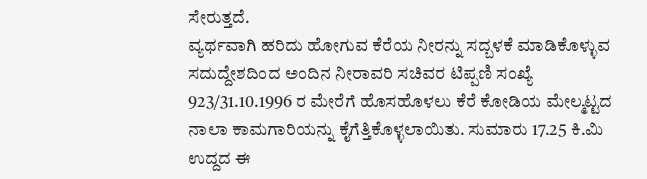ಸೇರುತ್ತದೆ.
ವ್ಯರ್ಥವಾಗಿ ಹರಿದು ಹೋಗುವ ಕೆರೆಯ ನೀರನ್ನು ಸದ್ಬಳಕೆ ಮಾಡಿಕೊಳ್ಳುವ ಸದುದ್ದೇಶದಿಂದ ಅಂದಿನ ನೀರಾವರಿ ಸಚಿವರ ಟಿಪ್ಪಣಿ ಸಂಖ್ಯೆ 923/31.10.1996 ರ ಮೇರೆಗೆ ಹೊಸಹೊಳಲು ಕೆರೆ ಕೋಡಿಯ ಮೇಲ್ಮಟ್ಟದ ನಾಲಾ ಕಾಮಗಾರಿಯನ್ನು ಕೈಗೆತ್ತಿಕೊಳ್ಳಲಾಯಿತು. ಸುಮಾರು 17.25 ಕಿ.ಮಿ ಉದ್ದದ ಈ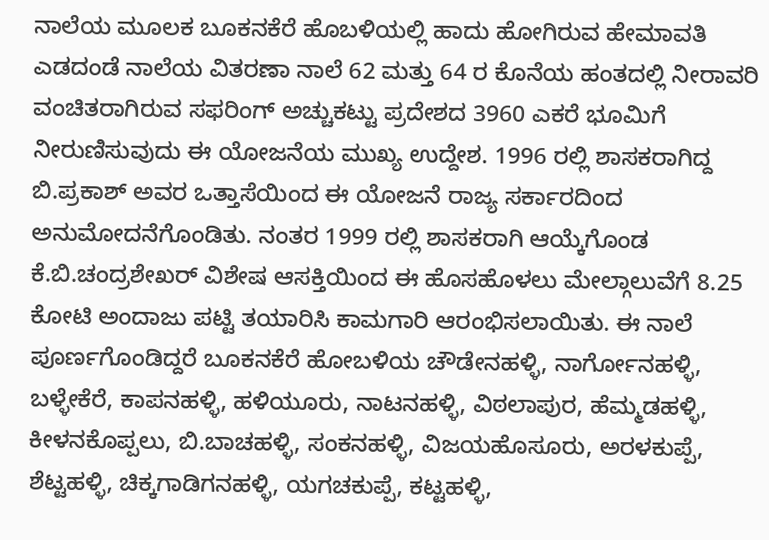ನಾಲೆಯ ಮೂಲಕ ಬೂಕನಕೆರೆ ಹೊಬಳಿಯಲ್ಲಿ ಹಾದು ಹೋಗಿರುವ ಹೇಮಾವತಿ ಎಡದಂಡೆ ನಾಲೆಯ ವಿತರಣಾ ನಾಲೆ 62 ಮತ್ತು 64 ರ ಕೊನೆಯ ಹಂತದಲ್ಲಿ ನೀರಾವರಿ ವಂಚಿತರಾಗಿರುವ ಸಫರಿಂಗ್ ಅಚ್ಚುಕಟ್ಟು ಪ್ರದೇಶದ 3960 ಎಕರೆ ಭೂಮಿಗೆ ನೀರುಣಿಸುವುದು ಈ ಯೋಜನೆಯ ಮುಖ್ಯ ಉದ್ದೇಶ. 1996 ರಲ್ಲಿ ಶಾಸಕರಾಗಿದ್ದ ಬಿ.ಪ್ರಕಾಶ್ ಅವರ ಒತ್ತಾಸೆಯಿಂದ ಈ ಯೋಜನೆ ರಾಜ್ಯ ಸರ್ಕಾರದಿಂದ ಅನುಮೋದನೆಗೊಂಡಿತು. ನಂತರ 1999 ರಲ್ಲಿ ಶಾಸಕರಾಗಿ ಆಯ್ಕೆಗೊಂಡ ಕೆ.ಬಿ.ಚಂದ್ರಶೇಖರ್ ವಿಶೇಷ ಆಸಕ್ತಿಯಿಂದ ಈ ಹೊಸಹೊಳಲು ಮೇಲ್ಗಾಲುವೆಗೆ 8.25 ಕೋಟಿ ಅಂದಾಜು ಪಟ್ಟಿ ತಯಾರಿಸಿ ಕಾಮಗಾರಿ ಆರಂಭಿಸಲಾಯಿತು. ಈ ನಾಲೆ ಪೂರ್ಣಗೊಂಡಿದ್ದರೆ ಬೂಕನಕೆರೆ ಹೋಬಳಿಯ ಚೌಡೇನಹಳ್ಳಿ, ನಾರ್ಗೋನಹಳ್ಳಿ, ಬಳ್ಳೇಕೆರೆ, ಕಾಪನಹಳ್ಳಿ, ಹಳಿಯೂರು, ನಾಟನಹಳ್ಳಿ, ವಿಠಲಾಪುರ, ಹೆಮ್ಮಡಹಳ್ಳಿ, ಕೀಳನಕೊಪ್ಪಲು, ಬಿ.ಬಾಚಹಳ್ಳಿ, ಸಂಕನಹಳ್ಳಿ, ವಿಜಯಹೊಸೂರು, ಅರಳಕುಪ್ಪೆ, ಶೆಟ್ಟಹಳ್ಳಿ, ಚಿಕ್ಕಗಾಡಿಗನಹಳ್ಳಿ, ಯಗಚಕುಪ್ಪೆ, ಕಟ್ಟಹಳ್ಳಿ,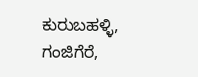ಕುರುಬಹಳ್ಳಿ, ಗಂಜಿಗೆರೆ,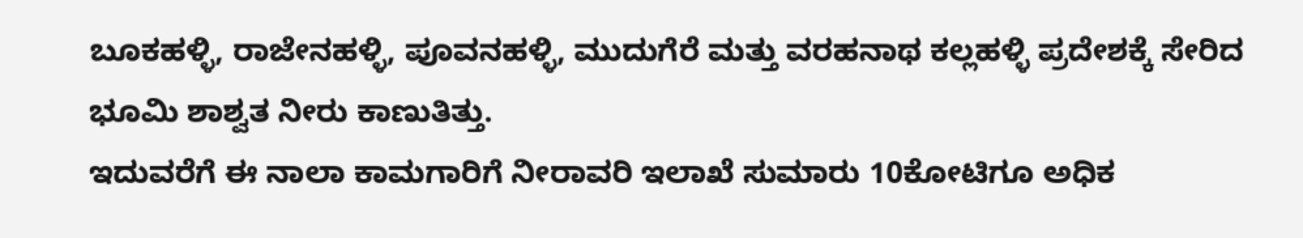ಬೂಕಹಳ್ಳಿ, ರಾಜೇನಹಳ್ಳಿ, ಪೂವನಹಳ್ಳಿ, ಮುದುಗೆರೆ ಮತ್ತು ವರಹನಾಥ ಕಲ್ಲಹಳ್ಳಿ ಪ್ರದೇಶಕ್ಕೆ ಸೇರಿದ ಭೂಮಿ ಶಾಶ್ವತ ನೀರು ಕಾಣುತಿತ್ತು.
ಇದುವರೆಗೆ ಈ ನಾಲಾ ಕಾಮಗಾರಿಗೆ ನೀರಾವರಿ ಇಲಾಖೆ ಸುಮಾರು 10ಕೋಟಿಗೂ ಅಧಿಕ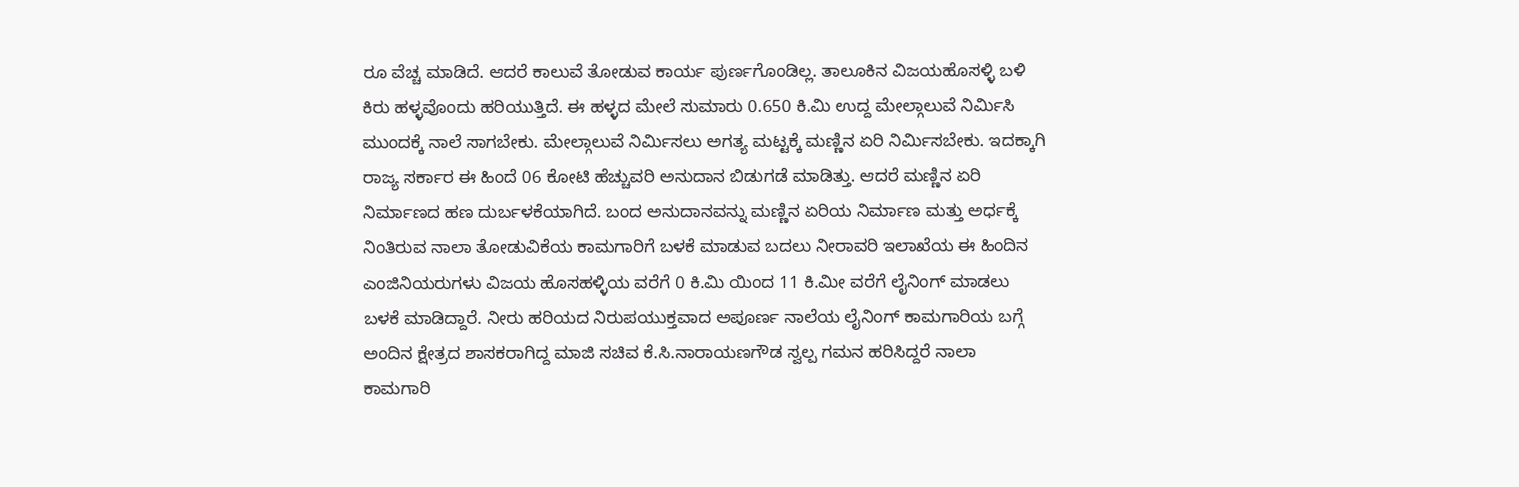ರೂ ವೆಚ್ಚ ಮಾಡಿದೆ. ಆದರೆ ಕಾಲುವೆ ತೋಡುವ ಕಾರ್ಯ ಪುರ್ಣಗೊಂಡಿಲ್ಲ. ತಾಲೂಕಿನ ವಿಜಯಹೊಸಳ್ಳಿ ಬಳಿ ಕಿರು ಹಳ್ಳವೊಂದು ಹರಿಯುತ್ತಿದೆ. ಈ ಹಳ್ಳದ ಮೇಲೆ ಸುಮಾರು 0.650 ಕಿ.ಮಿ ಉದ್ದ ಮೇಲ್ಗಾಲುವೆ ನಿರ್ಮಿಸಿ ಮುಂದಕ್ಕೆ ನಾಲೆ ಸಾಗಬೇಕು. ಮೇಲ್ಗಾಲುವೆ ನಿರ್ಮಿಸಲು ಅಗತ್ಯ ಮಟ್ಟಕ್ಕೆ ಮಣ್ಣಿನ ಏರಿ ನಿರ್ಮಿಸಬೇಕು. ಇದಕ್ಕಾಗಿ ರಾಜ್ಯ ಸರ್ಕಾರ ಈ ಹಿಂದೆ 06 ಕೋಟಿ ಹೆಚ್ಚುವರಿ ಅನುದಾನ ಬಿಡುಗಡೆ ಮಾಡಿತ್ತು. ಆದರೆ ಮಣ್ಣಿನ ಏರಿ ನಿರ್ಮಾಣದ ಹಣ ದುರ್ಬಳಕೆಯಾಗಿದೆ. ಬಂದ ಅನುದಾನವನ್ನು ಮಣ್ಣಿನ ಏರಿಯ ನಿರ್ಮಾಣ ಮತ್ತು ಅರ್ಧಕ್ಕೆ ನಿಂತಿರುವ ನಾಲಾ ತೋಡುವಿಕೆಯ ಕಾಮಗಾರಿಗೆ ಬಳಕೆ ಮಾಡುವ ಬದಲು ನೀರಾವರಿ ಇಲಾಖೆಯ ಈ ಹಿಂದಿನ ಎಂಜಿನಿಯರುಗಳು ವಿಜಯ ಹೊಸಹಳ್ಳಿಯ ವರೆಗೆ 0 ಕಿ.ಮಿ ಯಿಂದ 11 ಕಿ.ಮೀ ವರೆಗೆ ಲೈನಿಂಗ್ ಮಾಡಲು ಬಳಕೆ ಮಾಡಿದ್ದಾರೆ. ನೀರು ಹರಿಯದ ನಿರುಪಯುಕ್ತವಾದ ಅಪೂರ್ಣ ನಾಲೆಯ ಲೈನಿಂಗ್ ಕಾಮಗಾರಿಯ ಬಗ್ಗೆ ಅಂದಿನ ಕ್ಷೇತ್ರದ ಶಾಸಕರಾಗಿದ್ದ ಮಾಜಿ ಸಚಿವ ಕೆ.ಸಿ.ನಾರಾಯಣಗೌಡ ಸ್ವಲ್ಪ ಗಮನ ಹರಿಸಿದ್ದರೆ ನಾಲಾ ಕಾಮಗಾರಿ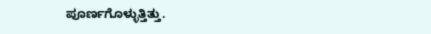ಪೂರ್ಣಗೊಳ್ಳುತ್ತಿತ್ತು.